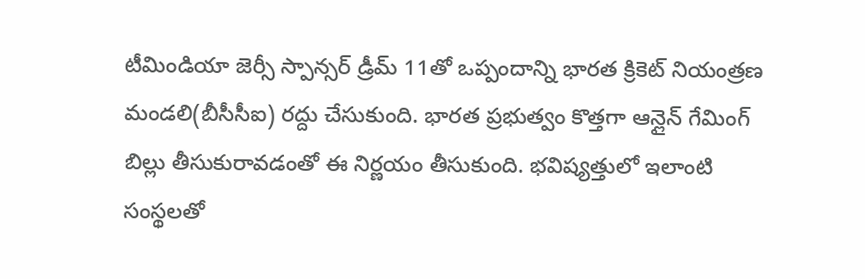టీమిండియా జెర్సీ స్పాన్సర్ డ్రీమ్ 11తో ఒప్పందాన్ని భారత క్రికెట్ నియంత్రణ మండలి(బీసీసీఐ) రద్దు చేసుకుంది. భారత ప్రభుత్వం కొత్తగా ఆన్లైన్ గేమింగ్ బిల్లు తీసుకురావడంతో ఈ నిర్ణయం తీసుకుంది. భవిష్యత్తులో ఇలాంటి సంస్థలతో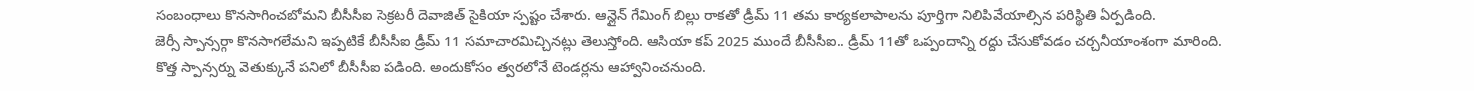సంబంధాలు కొనసాగించబోమని బీసీసీఐ సెక్రటరీ దెవాజిత్ సైకియా స్పష్టం చేశారు. ఆన్లైన్ గేమింగ్ బిల్లు రాకతో డ్రీమ్ 11 తమ కార్యకలాపాలను పూర్తిగా నిలిపివేయాల్సిన పరిస్థితి ఏర్పడింది.
జెర్సీ స్పాన్సర్గా కొనసాగలేమని ఇప్పటికే బీసీసీఐ డ్రీమ్ 11 సమాచారమిచ్చినట్లు తెలుస్తోంది. ఆసియా కప్ 2025 ముందే బీసీసీఐ.. డ్రీమ్ 11తో ఒప్పందాన్ని రద్దు చేసుకోవడం చర్చనీయాంశంగా మారింది. కొత్త స్పాన్సర్ను వెతుక్కునే పనిలో బీసీసీఐ పడింది. అందుకోసం త్వరలోనే టెండర్లను ఆహ్వానించనుంది.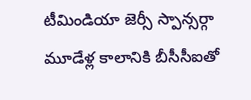టీమిండియా జెర్సీ స్పాన్సర్గా మూడేళ్ల కాలానికి బీసీసీఐతో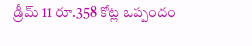డ్రీమ్ 11 రూ.358 కోట్ల ఒప్పందం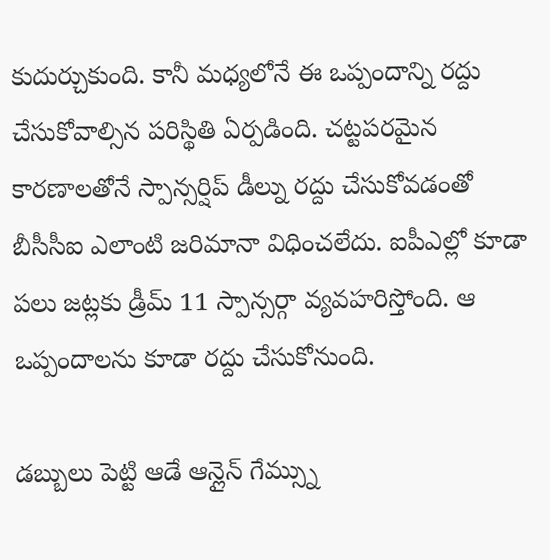కుదుర్చుకుంది. కానీ మధ్యలోనే ఈ ఒప్పందాన్ని రద్దు చేసుకోవాల్సిన పరిస్థితి ఏర్పడింది. చట్టపరమైన కారణాలతోనే స్పాన్సర్షిప్ డీల్ను రద్దు చేసుకోవడంతో బీసీసీఐ ఎలాంటి జరిమానా విధించలేదు. ఐపీఎల్లో కూడా పలు జట్లకు డ్రీమ్ 11 స్పాన్సర్గా వ్యవహరిస్తోంది. ఆ ఒప్పందాలను కూడా రద్దు చేసుకోనుంది.

డబ్బులు పెట్టి ఆడే ఆన్లైన్ గేమ్స్ను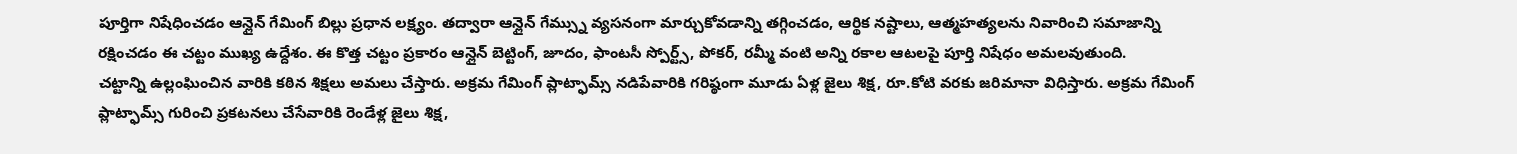పూర్తిగా నిషేధించడం ఆన్లైన్ గేమింగ్ బిల్లు ప్రధాన లక్ష్యం. తద్వారా ఆన్లైన్ గేమ్స్ను వ్యసనంగా మార్చుకోవడాన్ని తగ్గించడం, ఆర్థిక నష్టాలు, ఆత్మహత్యలను నివారించి సమాజాన్ని రక్షించడం ఈ చట్టం ముఖ్య ఉద్దేశం. ఈ కొత్త చట్టం ప్రకారం ఆన్లైన్ బెట్టింగ్, జూదం, ఫాంటసీ స్పోర్ట్స్, పోకర్, రమ్మీ వంటి అన్ని రకాల ఆటలపై పూర్తి నిషేధం అమలవుతుంది.
చట్టాన్ని ఉల్లంఘించిన వారికి కఠిన శిక్షలు అమలు చేస్తారు. అక్రమ గేమింగ్ ప్లాట్ఫామ్స్ నడిపేవారికి గరిష్ఠంగా మూడు ఏళ్ల జైలు శిక్ష, రూ.కోటి వరకు జరిమానా విధిస్తారు. అక్రమ గేమింగ్ ప్లాట్ఫామ్స్ గురించి ప్రకటనలు చేసేవారికి రెండేళ్ల జైలు శిక్ష,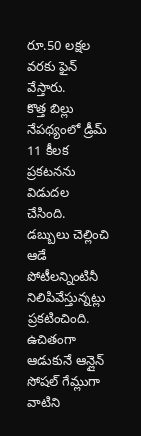రూ.50 లక్షల వరకు ఫైన్ వేస్తారు.
కొత్త బిల్లు నేపథ్యంలో డ్రీమ్ 11 కీలక ప్రకటనను విడుదల చేసింది. డబ్బులు చెల్లించి ఆడే పోటీలన్నింటినీ నిలిపివేస్తున్నట్లు ప్రకటించింది. ఉచితంగా ఆడుకునే ఆన్లైన్ సోషల్ గేమ్లుగా వాటిని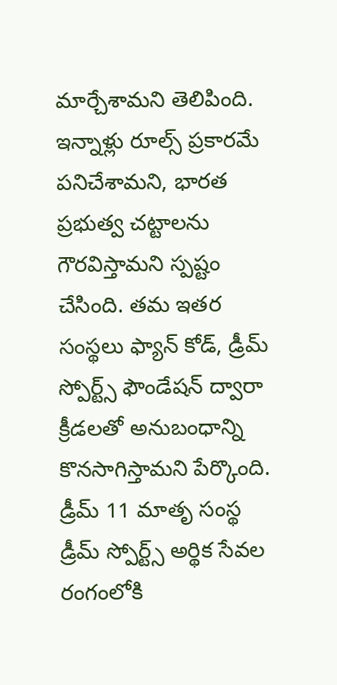మార్చేశామని తెలిపింది. ఇన్నాళ్లు రూల్స్ ప్రకారమే పనిచేశామని, భారత ప్రభుత్వ చట్టాలను గౌరవిస్తామని స్పష్టం చేసింది. తమ ఇతర సంస్థలు ఫ్యాన్ కోడ్, డ్రీమ్ స్పోర్ట్స్ ఫౌండేషన్ ద్వారా క్రీడలతో అనుబంధాన్ని కొనసాగిస్తామని పేర్కొంది. డ్రీమ్ 11 మాతృ సంస్థ డ్రీమ్ స్పోర్ట్స్ అర్థిక సేవల రంగంలోకి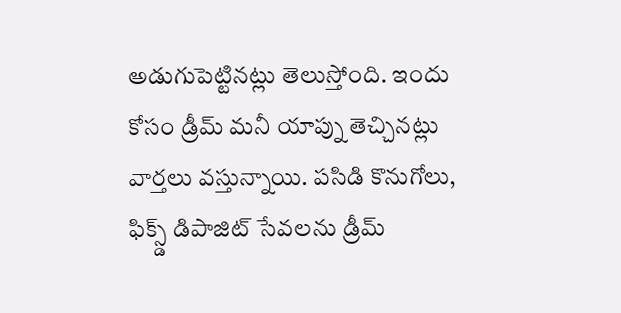అడుగుపెట్టినట్లు తెలుస్తోంది. ఇందు కోసం డ్రీమ్ మనీ యాప్ను తెచ్చినట్లు వార్తలు వస్తున్నాయి. పసిడి కొనుగోలు, ఫిక్స్డ్ డిపాజిట్ సేవలను డ్రీమ్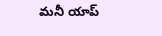మనీ యాప్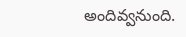అందివ్వనుంది.